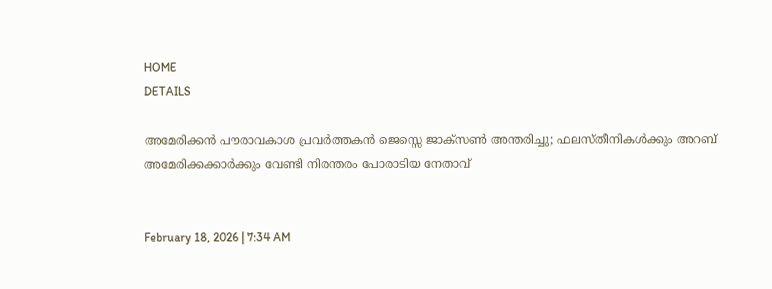HOME
DETAILS

അമേരിക്കന്‍ പൗരാവകാശ പ്രവര്‍ത്തകന്‍ ജെസ്സെ ജാക്‌സണ്‍ അന്തരിച്ചു; ഫലസ്തീനികള്‍ക്കും അറബ് അമേരിക്കക്കാര്‍ക്കും വേണ്ടി നിരന്തരം പോരാടിയ നേതാവ്


February 18, 2026 | 7:34 AM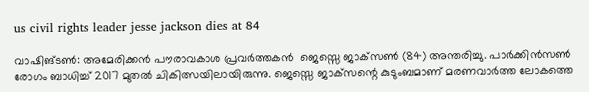us civil rights leader jesse jackson dies at 84

വാഷിങ്ടണ്‍: അമേരിക്കന്‍ പൗരാവകാശ പ്രവര്‍ത്തകന്‍  ജെസ്സെ ജാക്‌സണ്‍ (84) അന്തരിച്ചു. പാര്‍ക്കിന്‍സണ്‍ രോഗം ബാധിച്ച് 2017 മുതല്‍ ചികിത്സയിലായിരുന്നു. ജെസ്സെ ജാക്‌സന്റെ കുടുംബമാണ് മരണവാര്‍ത്ത ലോകത്തെ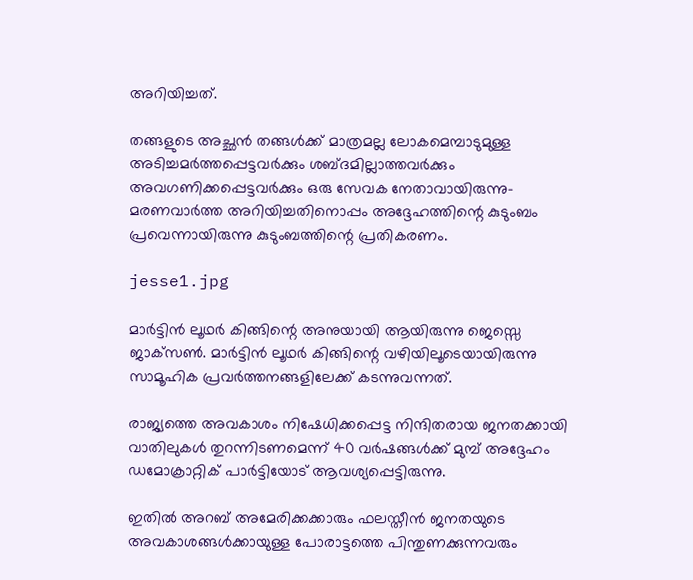അറിയിച്ചത്.

തങ്ങളുടെ അച്ഛന്‍ തങ്ങള്‍ക്ക് മാത്രമല്ല ലോകമെമ്പാടുമുള്ള അടിച്ചമര്‍ത്തപ്പെട്ടവര്‍ക്കും ശബ്ദമില്ലാത്തവര്‍ക്കും അവഗണിക്കപ്പെട്ടവര്‍ക്കും ഒരു സേവക നേതാവായിരുന്നു- മരണവാര്‍ത്ത അറിയിച്ചതിനൊപ്പം അദ്ദേഹത്തിന്റെ കുടുംബം പ്രവെന്നായിരുന്നു കുടുംബത്തിന്റെ പ്രതികരണം.

jesse1.jpg

മാര്‍ട്ടിന്‍ ലൂഥര്‍ കിങ്ങിന്റെ അനുയായി ആയിരുന്നു ജെസ്സെ ജാക്‌സണ്‍. മാര്‍ട്ടിന്‍ ലൂഥര്‍ കിങ്ങിന്റെ വഴിയിലൂടെയായിരുന്നു സാമൂഹിക പ്രവര്‍ത്തനങ്ങളിലേക്ക് കടന്നുവന്നത്.

രാജ്യത്തെ അവകാശം നിഷേധിക്കപ്പെട്ട നിന്ദിതരായ ജനതക്കായി വാതിലുകള്‍ തുറന്നിടണമെന്ന് 40 വര്‍ഷങ്ങള്‍ക്ക് മുമ്പ് അദ്ദേഹം ഡമോക്രാറ്റിക് പാര്‍ട്ടിയോട് ആവശ്യപ്പെട്ടിരുന്നു.

ഇതില്‍ അറബ് അമേരിക്കക്കാരും ഫലസ്തീന്‍ ജനതയുടെ അവകാശങ്ങള്‍ക്കായുള്ള പോരാട്ടത്തെ പിന്തുണക്കുന്നവരും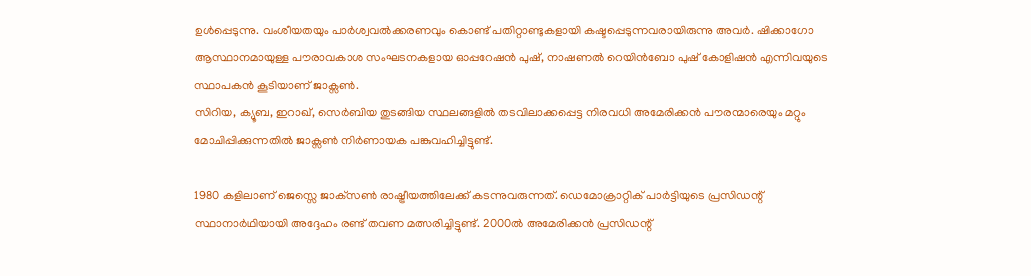ഉള്‍പ്പെടുന്നു. വംശീയതയും പാര്‍ശ്വവല്‍ക്കരണവും കൊണ്ട് പതിറ്റാണ്ടുകളായി കഷ്ടപ്പെടുന്നവരായിരുന്നു അവര്‍. ഷിക്കാഗോ ആസ്ഥാനമായുള്ള പൗരാവകാശ സംഘടനകളായ ഓപ്പറേഷന്‍ പുഷ്, നാഷണല്‍ റെയിന്‍ബോ പുഷ് കോളിഷന്‍ എന്നിവയുടെ സ്ഥാപകന്‍ കൂടിയാണ് ജാക്സണ്‍.
സിറിയ, ക്യൂബ, ഇറാഖ്, സെര്‍ബിയ തുടങ്ങിയ സ്ഥലങ്ങളില്‍ തടവിലാക്കപ്പെട്ട നിരവധി അമേരിക്കന്‍ പൗരന്മാരെയും മറ്റും മോചിപ്പിക്കുന്നതില്‍ ജാക്സണ്‍ നിര്‍ണായക പങ്കുവഹിച്ചിട്ടുണ്ട്.

1980 കളിലാണ് ജെസ്സെ ജാക്‌സണ്‍ രാഷ്ട്രീയത്തിലേക്ക് കടന്നുവരുന്നത്. ഡെമോക്രാറ്റിക് പാര്‍ട്ടിയുടെ പ്രസിഡന്റ് സ്ഥാനാര്‍ഥിയായി അദ്ദേഹം രണ്ട് തവണ മത്സരിച്ചിട്ടുണ്ട്. 2000ല്‍ അമേരിക്കന്‍ പ്രസിഡന്റ്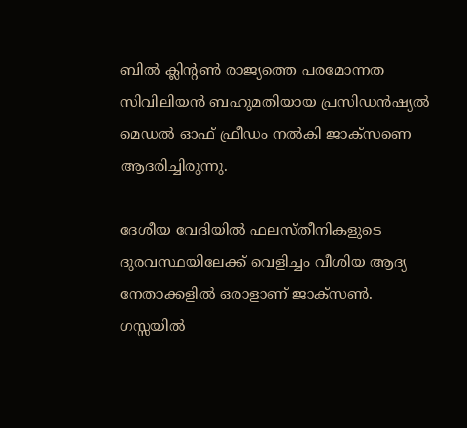ബില്‍ ക്ലിന്റണ്‍ രാജ്യത്തെ പരമോന്നത സിവിലിയന്‍ ബഹുമതിയായ പ്രസിഡന്‍ഷ്യല്‍ മെഡല്‍ ഓഫ് ഫ്രീഡം നല്‍കി ജാക്സണെ ആദരിച്ചിരുന്നു.

ദേശീയ വേദിയില്‍ ഫലസ്തീനികളുടെ ദുരവസ്ഥയിലേക്ക് വെളിച്ചം വീശിയ ആദ്യ നേതാക്കളില്‍ ഒരാളാണ് ജാക്സണ്‍. ഗസ്സയില്‍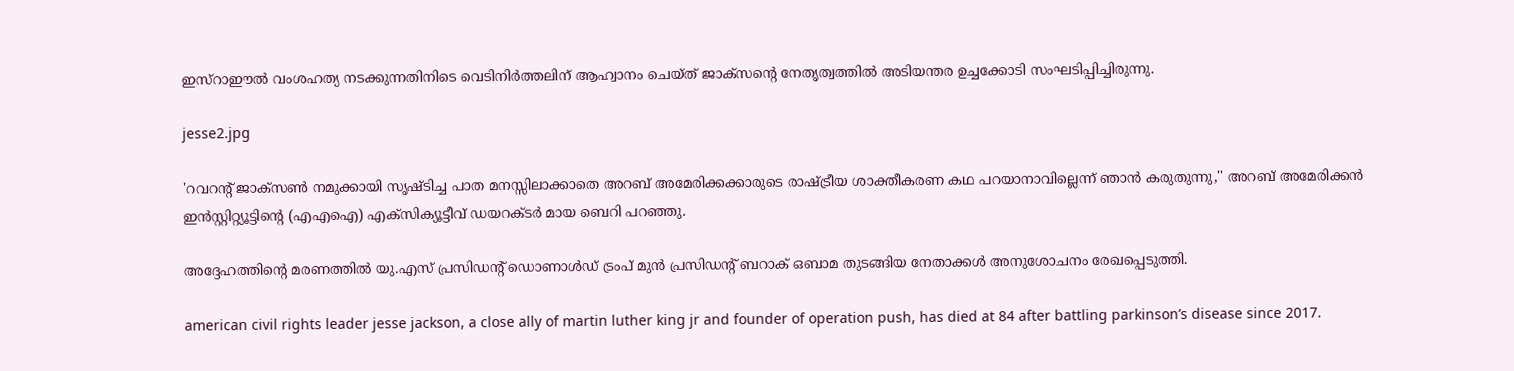ഇസ്‌റാഈല്‍ വംശഹത്യ നടക്കുന്നതിനിടെ വെടിനിര്‍ത്തലിന് ആഹ്വാനം ചെയ്ത് ജാക്സന്റെ നേതൃത്വത്തില്‍ അടിയന്തര ഉച്ചക്കോടി സംഘടിപ്പിച്ചിരുന്നു.

jesse2.jpg

'റവറന്റ് ജാക്സണ്‍ നമുക്കായി സൃഷ്ടിച്ച പാത മനസ്സിലാക്കാതെ അറബ് അമേരിക്കക്കാരുടെ രാഷ്ട്രീയ ശാക്തീകരണ കഥ പറയാനാവില്ലെന്ന് ഞാന്‍ കരുതുന്നു,'' അറബ് അമേരിക്കന്‍ ഇന്‍സ്റ്റിറ്റ്യൂട്ടിന്റെ (എഎഐ) എക്‌സിക്യൂട്ടീവ് ഡയറക്ടര്‍ മായ ബെറി പറഞ്ഞു.

അദ്ദേഹത്തിന്റെ മരണത്തില്‍ യു.എസ് പ്രസിഡന്റ് ഡൊണാള്‍ഡ് ട്രംപ് മുന്‍ പ്രസിഡന്റ് ബറാക് ഒബാമ തുടങ്ങിയ നേതാക്കള്‍ അനുശോചനം രേഖപ്പെടുത്തി.

american civil rights leader jesse jackson, a close ally of martin luther king jr and founder of operation push, has died at 84 after battling parkinson’s disease since 2017.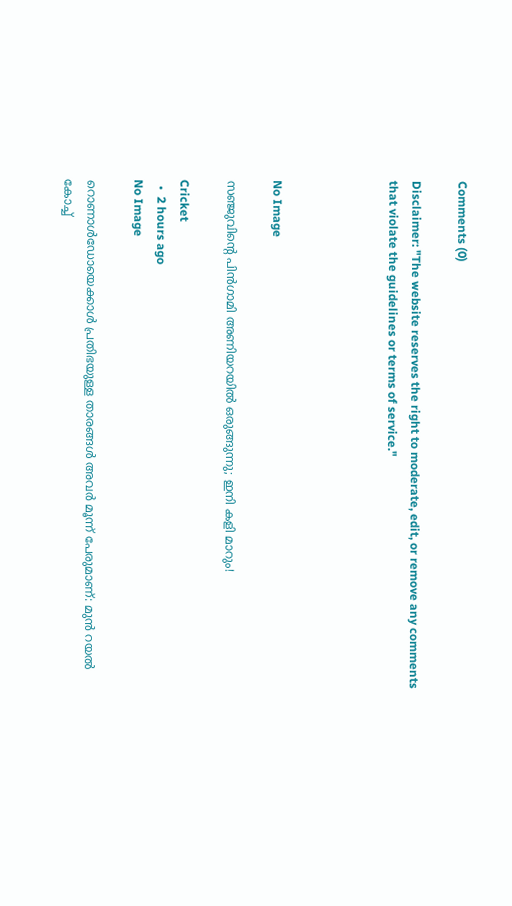Comments (0)

Disclaimer: "The website reserves the right to moderate, edit, or remove any comments that violate the guidelines or terms of service."




No Image

സഞ്ജുവിന്റെ പിൻഗാമി അണിയറയിൽ ഒരുങ്ങുന്നു; ഇനി കളി മാറും!

Cricket
  •  2 hours ago
No Image

റൊണാൾഡോയെക്കാൾ പ്രതിഭയുള്ള താരങ്ങൾ അവർ മൂന്ന് പേരുമാണ്: മുൻ റയൽ കോച്ച്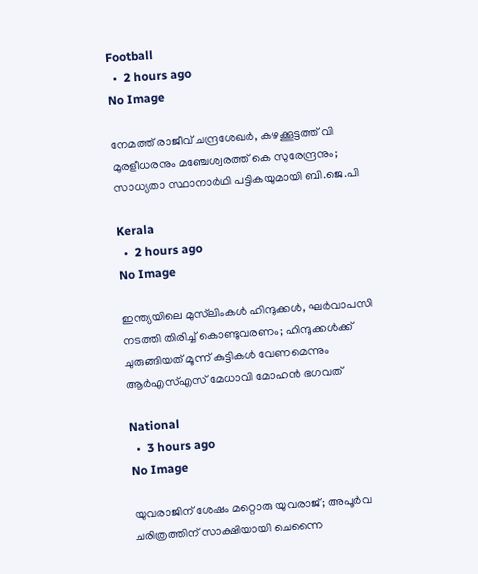Football
  •  2 hours ago
No Image

നേമത്ത് രാജീവ് ചന്ദ്രശേഖര്‍, കഴക്കൂട്ടത്ത് വി മുരളീധരനും മഞ്ചേശ്വരത്ത് കെ സുരേന്ദ്രനും; സാധ്യതാ സ്ഥാനാര്‍ഥി പട്ടികയുമായി ബി.ജെ.പി

Kerala
  •  2 hours ago
No Image

ഇന്ത്യയിലെ മുസ്‌ലിംകൾ ഹിന്ദുക്കൾ, ഘർവാപസി നടത്തി തിരിച്ച് കൊണ്ടുവരണം; ഹിന്ദുക്കൾക്ക് ചുരുങ്ങിയത് മൂന്ന് കുട്ടികൾ വേണമെന്നും ആർഎസ്എസ് മേധാവി മോഹൻ ഭഗവത്

National
  •  3 hours ago
No Image

യുവരാജിന് ശേഷം മറ്റൊരു യുവരാജ്; അപൂർവ ചരിത്രത്തിന് സാക്ഷിയായി ചെന്നൈ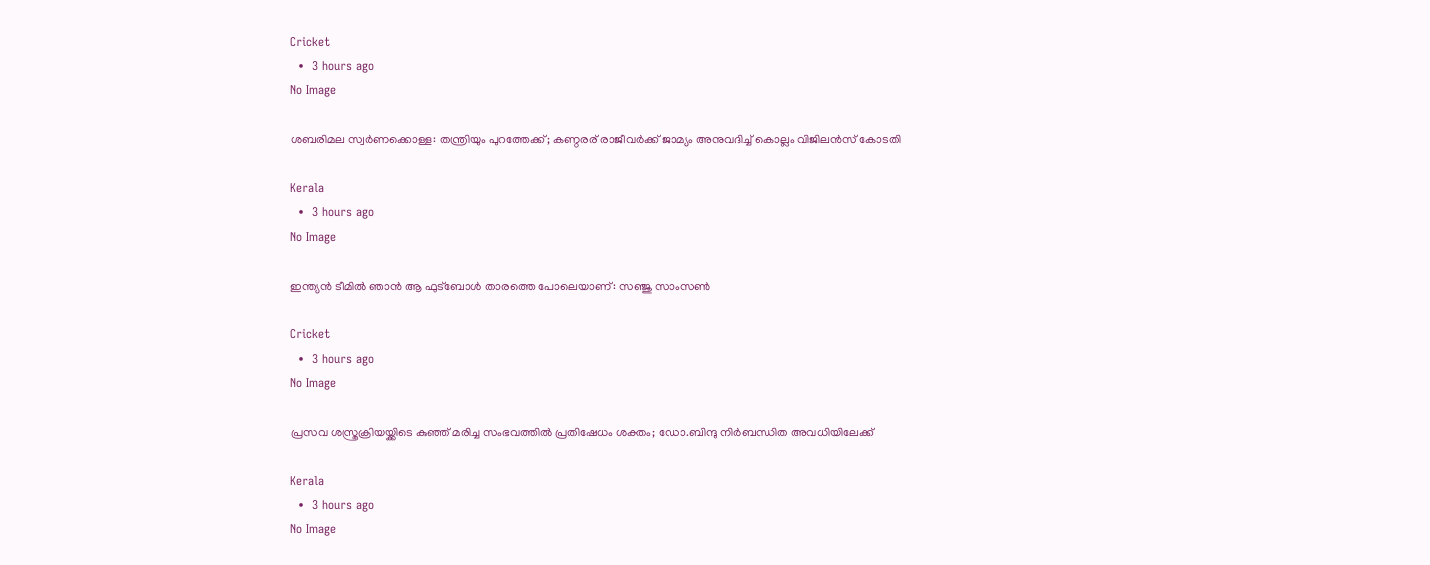Cricket
  •  3 hours ago
No Image

ശബരിമല സ്വര്‍ണക്കൊള്ള: തന്ത്രിയും പുറത്തേക്ക്; കണ്ഠരര് രാജീവര്‍ക്ക് ജാമ്യം അനുവദിച്ച് കൊല്ലം വിജിലന്‍സ് കോടതി

Kerala
  •  3 hours ago
No Image

ഇന്ത്യൻ ടീമിൽ ഞാൻ ആ ഫുട്ബോൾ താരത്തെ പോലെയാണ്: സഞ്ജു സാംസൺ

Cricket
  •  3 hours ago
No Image

പ്രസവ ശസ്ത്രക്രിയയ്ക്കിടെ കുഞ്ഞ് മരിച്ച സംഭവത്തില്‍ പ്രതിഷേധം ശക്തം; ഡോ.ബിന്ദു നിര്‍ബന്ധിത അവധിയിലേക്ക്

Kerala
  •  3 hours ago
No Image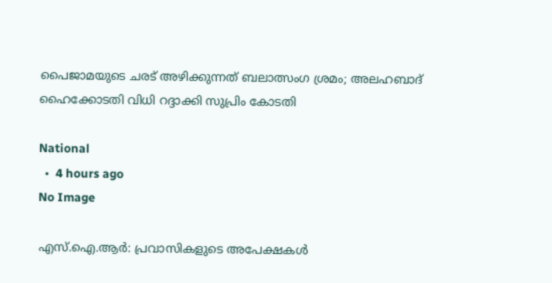പൈജാമയുടെ ചരട് അഴിക്കുന്നത് ബലാത്സംഗ ശ്രമം; അലഹബാദ് ഹൈക്കോടതി വിധി റദ്ദാക്കി സുപ്രിം കോടതി

National
  •  4 hours ago
No Image

എസ്.ഐ.ആര്‍: പ്രവാസികളുടെ അപേക്ഷകള്‍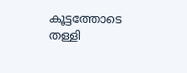കൂട്ടത്തോടെ തള്ളി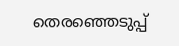തെരഞ്ഞെടുപ്പ്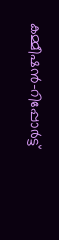കമ്മീഷന്‍-റിപ്പോര്‍ട്ട്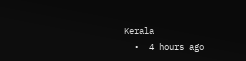Kerala
  •  4 hours ago